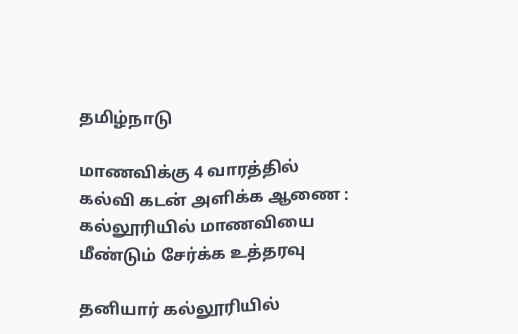தமிழ்நாடு

மாணவிக்கு 4 வாரத்தில் கல்வி கடன் அளிக்க ஆணை : கல்லூரியில் மாணவியை மீண்டும் சேர்க்க உத்தரவு

தனியார் கல்லூரியில்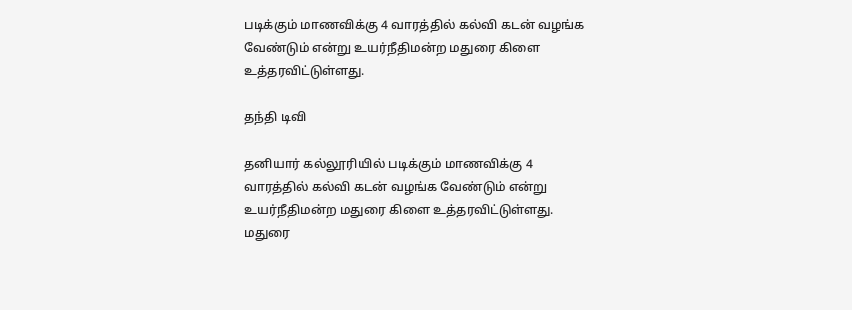படிக்கும் மாணவிக்கு 4 வாரத்தில் கல்வி கடன் வழங்க வேண்டும் என்று உயர்நீதிமன்ற மதுரை கிளை உத்தரவிட்டுள்ளது.

தந்தி டிவி

தனியார் கல்லூரியில் படிக்கும் மாணவிக்கு 4 வாரத்தில் கல்வி கடன் வழங்க வேண்டும் என்று உயர்நீதிமன்ற மதுரை கிளை உத்தரவிட்டுள்ளது. மதுரை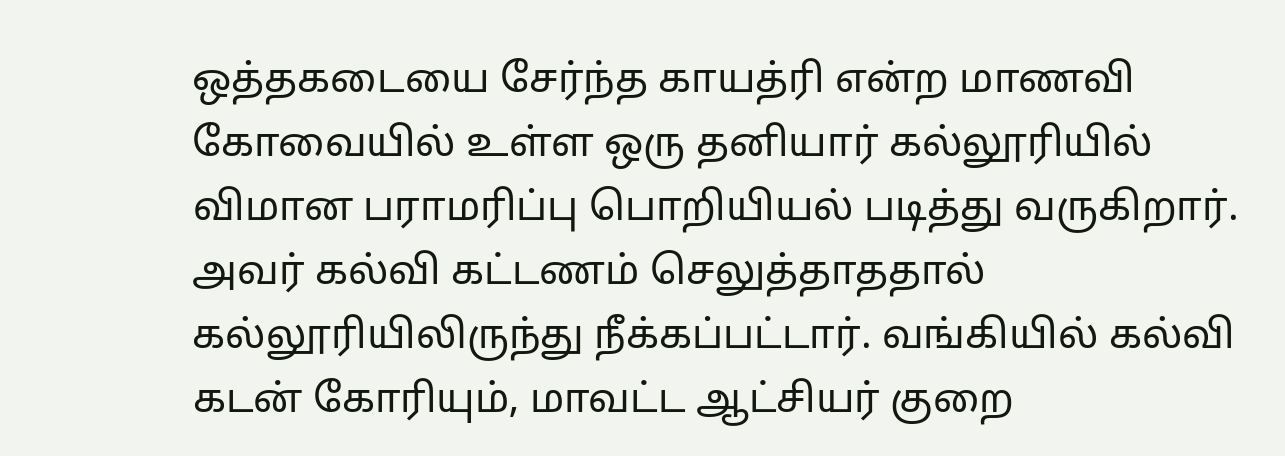ஒத்தகடையை சேர்ந்த காயத்ரி என்ற மாணவி கோவையில் உள்ள ஒரு தனியார் கல்லூரியில் விமான பராமரிப்பு பொறியியல் படித்து வருகிறார். அவர் கல்வி கட்டணம் செலுத்தாததால் கல்லூரியிலிருந்து நீக்கப்பட்டார். வங்கியில் கல்வி கடன் கோரியும், மாவட்ட ஆட்சியர் குறை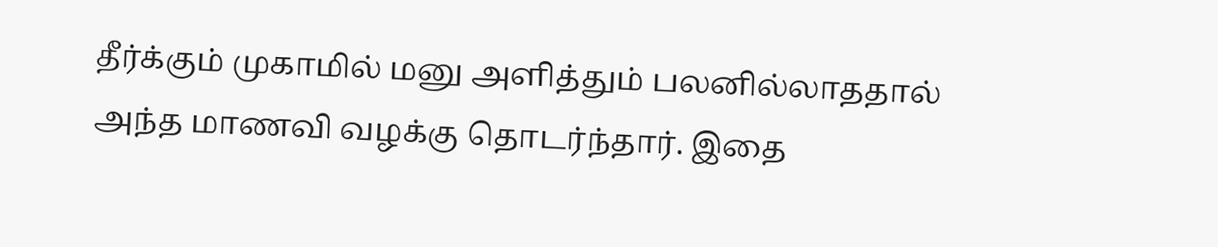தீர்க்கும் முகாமில் மனு அளித்தும் பலனில்லாததால் அந்த மாணவி வழக்கு தொடர்ந்தார். இதை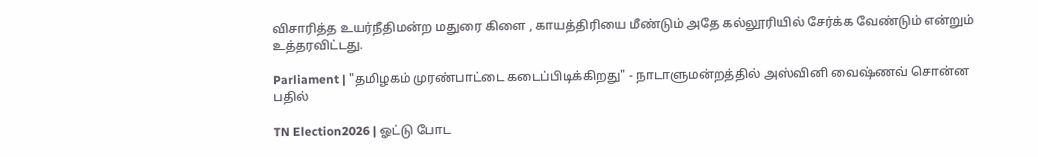விசாரித்த உயர்நீதிமன்ற மதுரை கிளை , காயத்திரியை மீண்டும் அதே கல்லூரியில் சேர்க்க வேண்டும் என்றும் உத்தரவிட்டது.

Parliament | "தமிழகம் முரண்பாட்டை கடைப்பிடிக்கிறது" - நாடாளுமன்றத்தில் அஸ்வினி வைஷ்ணவ் சொன்ன பதில்

TN Election2026 | ஓட்டு போட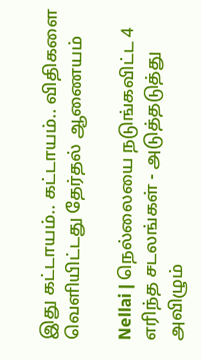இது கட்டாயம்.. கட்டாயம்.. விதிகளை வெளியிட்டது தேர்தல் ஆணையம்

Nellai | நெல்லையை நடுங்கவிட்ட 4 எரிந்த சடலங்கள் - அடுத்தடுத்து அவிழும்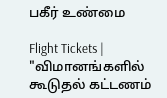பகீர் உண்மை

Flight Tickets | "விமானங்களில் கூடுதல் கட்டணம்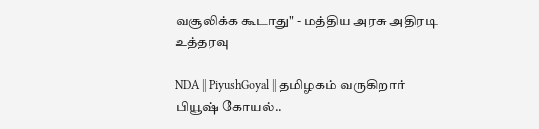வசூலிக்க கூடாது" - மத்திய அரசு அதிரடி உத்தரவு

NDA || PiyushGoyal || தமிழகம் வருகிறார் பியூஷ் கோயல்..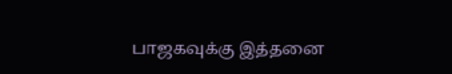பாஜகவுக்கு இத்தனை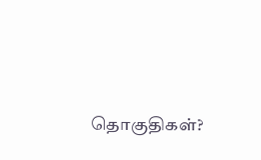தொகுதிகள்?